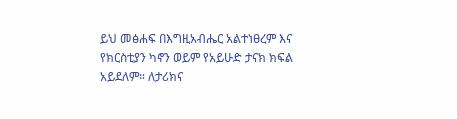ይህ መፅሐፍ በእግዚአብሔር አልተነፀረም እና የክርስቲያን ካኖን ወይም የአይሁድ ታናክ ክፍል አይደለም። ለታሪክና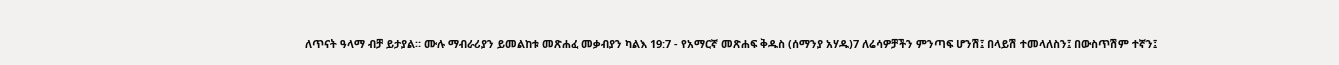ለጥናት ዓላማ ብቻ ይታያል። ሙሉ ማብራሪያን ይመልከቱ መጽሐፈ መቃብያን ካልእ 19:7 - የአማርኛ መጽሐፍ ቅዱስ (ሰማንያ አሃዱ)7 ለሬሳዎቻችን ምንጣፍ ሆንሽ፤ በላይሽ ተመላለስን፤ በውስጥሽም ተኛን፤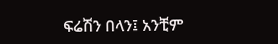ፍሬሽን በላን፤ አንቺም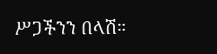ሥጋችንን በላሽ።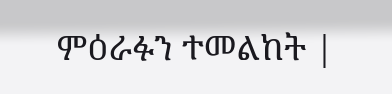ምዕራፉን ተመልከት |